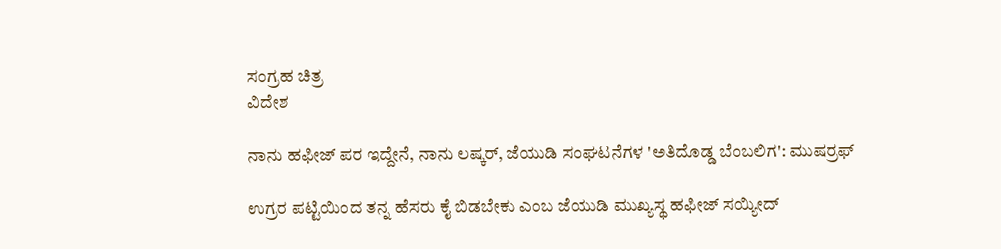ಸಂಗ್ರಹ ಚಿತ್ರ
ವಿದೇಶ

ನಾನು ಹಫೀಜ್ ಪರ ಇದ್ದೇನೆ, ನಾನು ಲಷ್ಕರ್, ಜೆಯುಡಿ ಸಂಘಟನೆಗಳ 'ಅತಿದೊಡ್ಡ ಬೆಂಬಲಿಗ': ಮುಷರ್ರಫ್

ಉಗ್ರರ ಪಟ್ಟಿಯಿಂದ ತನ್ನ ಹೆಸರು ಕೈ ಬಿಡಬೇಕು ಎಂಬ ಜೆಯುಡಿ ಮುಖ್ಯಸ್ಥ ಹಫೀಜ್ ಸಯ್ಯೀದ್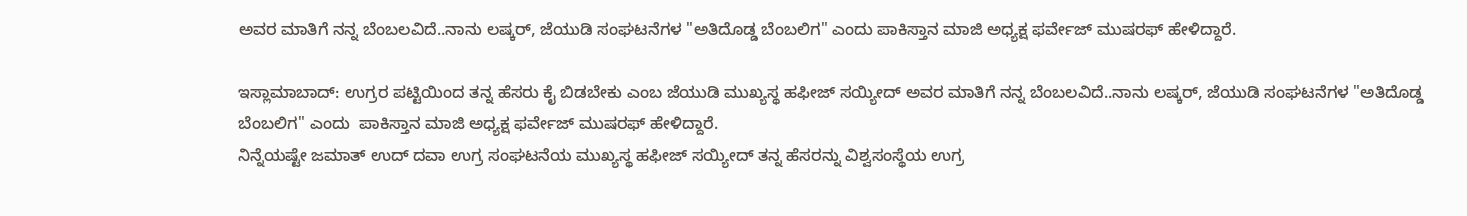ಅವರ ಮಾತಿಗೆ ನನ್ನ ಬೆಂಬಲವಿದೆ..ನಾನು ಲಷ್ಕರ್, ಜೆಯುಡಿ ಸಂಘಟನೆಗಳ "ಅತಿದೊಡ್ಡ ಬೆಂಬಲಿಗ" ಎಂದು ಪಾಕಿಸ್ತಾನ ಮಾಜಿ ಅಧ್ಯಕ್ಷ ಫರ್ವೇಜ್ ಮುಷರಫ್ ಹೇಳಿದ್ದಾರೆ.

ಇಸ್ಲಾಮಾಬಾದ್: ಉಗ್ರರ ಪಟ್ಟಿಯಿಂದ ತನ್ನ ಹೆಸರು ಕೈ ಬಿಡಬೇಕು ಎಂಬ ಜೆಯುಡಿ ಮುಖ್ಯಸ್ಥ ಹಫೀಜ್ ಸಯ್ಯೀದ್ ಅವರ ಮಾತಿಗೆ ನನ್ನ ಬೆಂಬಲವಿದೆ..ನಾನು ಲಷ್ಕರ್, ಜೆಯುಡಿ ಸಂಘಟನೆಗಳ "ಅತಿದೊಡ್ಡ ಬೆಂಬಲಿಗ" ಎಂದು  ಪಾಕಿಸ್ತಾನ ಮಾಜಿ ಅಧ್ಯಕ್ಷ ಫರ್ವೇಜ್ ಮುಷರಫ್ ಹೇಳಿದ್ದಾರೆ.
ನಿನ್ನೆಯಷ್ಟೇ ಜಮಾತ್ ಉದ್ ದವಾ ಉಗ್ರ ಸಂಘಟನೆಯ ಮುಖ್ಯಸ್ಥ ಹಫೀಜ್ ಸಯ್ಯೀದ್ ತನ್ನ ಹೆಸರನ್ನು ವಿಶ್ವಸಂಸ್ಥೆಯ ಉಗ್ರ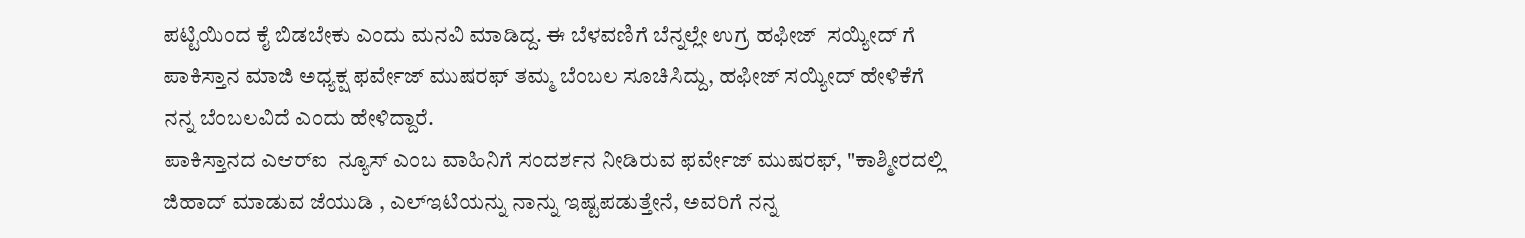ಪಟ್ಟಿಯಿಂದ ಕೈ ಬಿಡಬೇಕು ಎಂದು ಮನವಿ ಮಾಡಿದ್ದ. ಈ ಬೆಳವಣಿಗೆ ಬೆನ್ನಲ್ಲೇ ಉಗ್ರ ಹಫೀಜ್  ಸಯ್ಯೀದ್ ಗೆ ಪಾಕಿಸ್ತಾನ ಮಾಜಿ ಅಧ್ಯಕ್ಷ ಫರ್ವೇಜ್ ಮುಷರಫ್ ತಮ್ಮ ಬೆಂಬಲ ಸೂಚಿಸಿದ್ದು, ಹಫೀಜ್ ಸಯ್ಯೀದ್ ಹೇಳಿಕೆಗೆ ನನ್ನ ಬೆಂಬಲವಿದೆ ಎಂದು ಹೇಳಿದ್ದಾರೆ.
ಪಾಕಿಸ್ತಾನದ ಎಆರ್‌ಐ  ನ್ಯೂಸ್ ಎಂಬ ವಾಹಿನಿಗೆ ಸಂದರ್ಶನ ನೀಡಿರುವ ಫರ್ವೇಜ್ ಮುಷರಫ್, "ಕಾಶ್ಮೀರದಲ್ಲಿ ಜಿಹಾದ್‌ ಮಾಡುವ ಜೆಯುಡಿ , ಎಲ್‌ಇಟಿಯನ್ನು ನಾನ್ನು ಇಷ್ಟಪಡುತ್ತೇನೆ, ಅವರಿಗೆ ನನ್ನ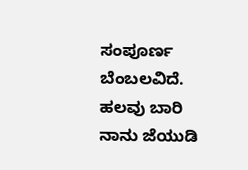ಸಂಪೂರ್ಣ ಬೆಂಬಲವಿದೆ.  ಹಲವು ಬಾರಿ ನಾನು ಜೆಯುಡಿ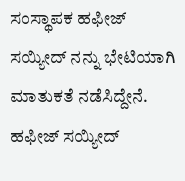ಸಂಸ್ಥಾಪಕ ಹಫೀಜ್‌ ಸಯ್ಯೀದ್ ನನ್ನು ಭೇಟಿಯಾಗಿ ಮಾತುಕತೆ ನಡೆಸಿದ್ದೇನೆ. ಹಫೀಜ್‌ ಸಯ್ಯೀದ್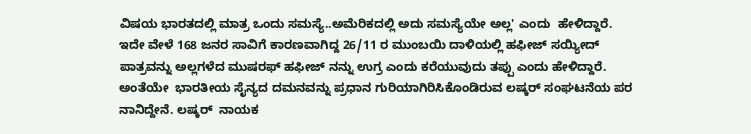ವಿಷಯ ಭಾರತದಲ್ಲಿ ಮಾತ್ರ ಒಂದು ಸಮಸ್ಯೆ..ಅಮೆರಿಕದಲ್ಲಿ ಅದು ಸಮಸ್ಯೆಯೇ ಅಲ್ಲ' ಎಂದು  ಹೇಳಿದ್ದಾರೆ.
ಇದೇ ವೇಳೆ 168 ಜನರ ಸಾವಿಗೆ ಕಾರಣವಾಗಿದ್ದ 26/11 ರ ಮುಂಬಯಿ ದಾಳಿಯಲ್ಲಿ ಹಫೀಜ್‌ ಸಯ್ಯೀದ್ ಪಾತ್ರವನ್ನು ಅಲ್ಲಗಳೆದ ಮುಷರಫ್ ಹಫೀಜ್‌ ನನ್ನು ಉಗ್ರ ಎಂದು ಕರೆಯುವುದು ತಪ್ಪು ಎಂದು ಹೇಳಿದ್ದಾರೆ. ಅಂತೆಯೇ  ಭಾರತೀಯ ಸೈನ್ಯದ ದಮನವನ್ನು ಪ್ರಧಾನ ಗುರಿಯಾಗಿರಿಸಿಕೊಂಡಿರುವ ಲಷ್ಕರ್ ಸಂಘಟನೆಯ ಪರ ನಾನಿದ್ದೇನೆ. ಲಷ್ಕರ್‌  ನಾಯಕ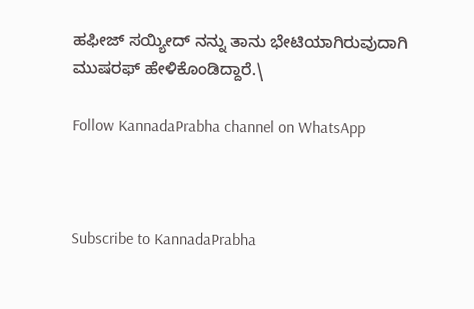ಹಫೀಜ್ ಸಯ್ಯೀದ್ ನನ್ನು ತಾನು ಭೇಟಿಯಾಗಿರುವುದಾಗಿ ಮುಷರಫ್ ಹೇಳಿಕೊಂಡಿದ್ದಾರೆ.\

Follow KannadaPrabha channel on WhatsApp



Subscribe to KannadaPrabha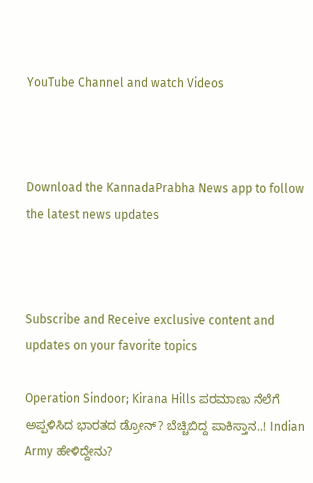YouTube Channel and watch Videos



Download the KannadaPrabha News app to follow the latest news updates



Subscribe and Receive exclusive content and updates on your favorite topics

Operation Sindoor; Kirana Hills ಪರಮಾಣು ನೆಲೆಗೆ ಅಪ್ಪಳಿಸಿದ ಭಾರತದ ಡ್ರೋನ್? ಬೆಚ್ಚಿಬಿದ್ದ ಪಾಕಿಸ್ತಾನ..! Indian Army ಹೇಳಿದ್ದೇನು?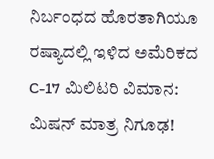ನಿರ್ಬಂಧದ ಹೊರತಾಗಿಯೂ ರಷ್ಯಾದಲ್ಲಿ ಇಳಿದ ಅಮೆರಿಕದ C-17 ಮಿಲಿಟರಿ ವಿಮಾನ: ಮಿಷನ್ ಮಾತ್ರ ನಿಗೂಢ!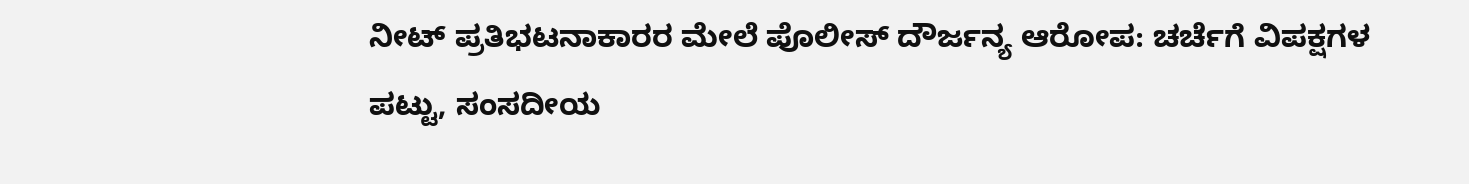ನೀಟ್ ಪ್ರತಿಭಟನಾಕಾರರ ಮೇಲೆ ಪೊಲೀಸ್ ದೌರ್ಜನ್ಯ ಆರೋಪ: ಚರ್ಚೆಗೆ ವಿಪಕ್ಷಗಳ ಪಟ್ಟು, ಸಂಸದೀಯ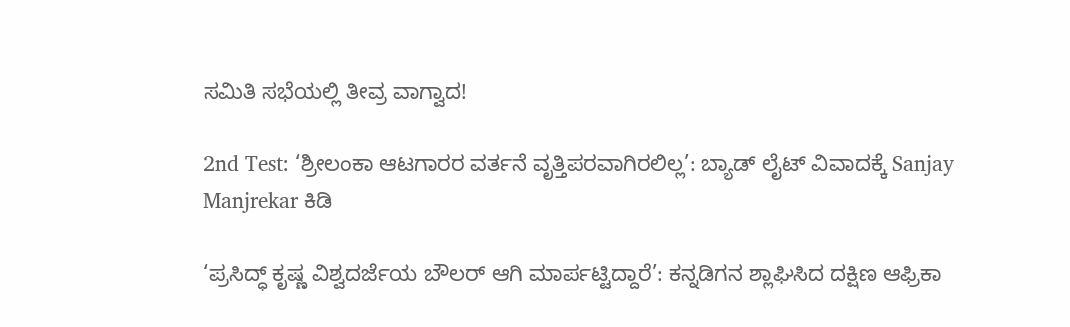ಸಮಿತಿ ಸಭೆಯಲ್ಲಿ ತೀವ್ರ ವಾಗ್ವಾದ!

2nd Test: ‘ಶ್ರೀಲಂಕಾ ಆಟಗಾರರ ವರ್ತನೆ ವೃತ್ತಿಪರವಾಗಿರಲಿಲ್ಲ’: ಬ್ಯಾಡ್ ಲೈಟ್ ವಿವಾದಕ್ಕೆ Sanjay Manjrekar ಕಿಡಿ

‘ಪ್ರಸಿದ್ಧ್ ಕೃಷ್ಣ ವಿಶ್ವದರ್ಜೆಯ ಬೌಲರ್ ಆಗಿ ಮಾರ್ಪಟ್ಟಿದ್ದಾರೆ’: ಕನ್ನಡಿಗನ ಶ್ಲಾಘಿಸಿದ ದಕ್ಷಿಣ ಆಫ್ರಿಕಾ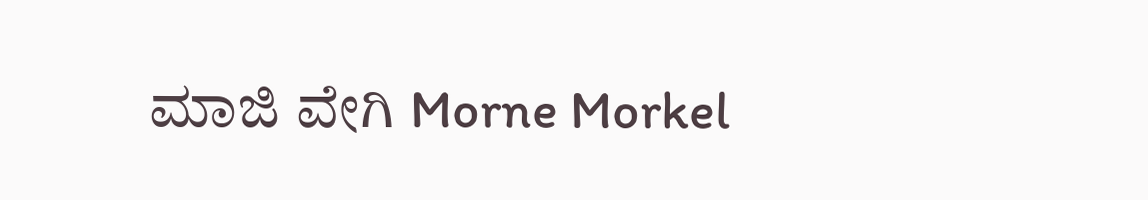ಮಾಜಿ ವೇಗಿ Morne Morkel